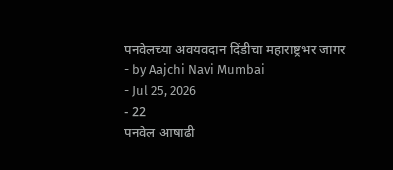पनवेलच्या अवयवदान दिंडीचा महाराष्ट्रभर जागर
- by Aajchi Navi Mumbai
- Jul 25, 2026
- 22
पनवेल आषाढी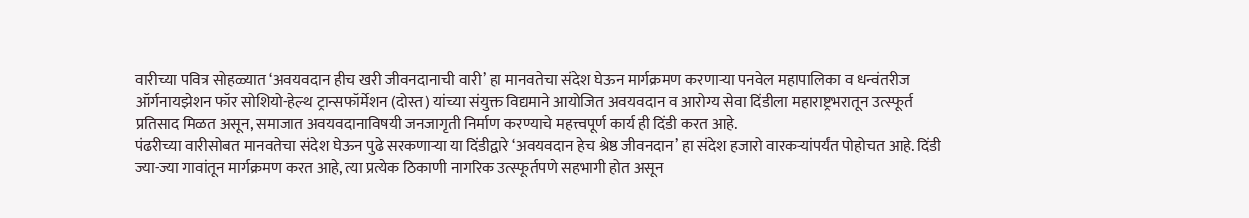वारीच्या पवित्र सोहळ्यात ‘अवयवदान हीच खरी जीवनदानाची वारी’ हा मानवतेचा संदेश घेऊन मार्गक्रमण करणाऱ्या पनवेल महापालिका व धन्वंतरीज ऑर्गनायझेशन फॉर सोशियो-हेल्थ ट्रान्सफॉर्मेशन (दोस्त) यांच्या संयुक्त विद्यमाने आयोजित अवयवदान व आरोग्य सेवा दिंडीला महाराष्ट्रभरातून उत्स्फूर्त प्रतिसाद मिळत असून, समाजात अवयवदानाविषयी जनजागृती निर्माण करण्याचे महत्त्वपूर्ण कार्य ही दिंडी करत आहे.
पंढरीच्या वारीसोबत मानवतेचा संदेश घेऊन पुढे सरकणाऱ्या या दिंडीद्वारे ‘अवयवदान हेच श्रेष्ठ जीवनदान’ हा संदेश हजारो वारकऱ्यांपर्यंत पोहोचत आहे. दिंडी ज्या-ज्या गावांतून मार्गक्रमण करत आहे, त्या प्रत्येक ठिकाणी नागरिक उत्स्फूर्तपणे सहभागी होत असून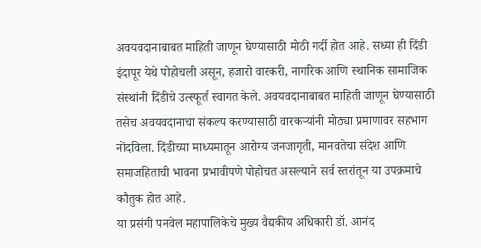अवयवदानाबाबत माहिती जाणून घेण्यासाठी मोठी गर्दी होत आहे. सध्या ही दिंडी इंदापूर येथे पोहोचली असून, हजारो वारकरी, नागरिक आणि स्थानिक सामाजिक संस्थांनी दिंडीचे उत्स्फूर्त स्वागत केले. अवयवदानाबाबत माहिती जाणून घेण्यासाठी तसेच अवयवदानाचा संकल्प करण्यासाठी वारकऱ्यांनी मोठ्या प्रमाणावर सहभाग नोंदविला. दिंडीच्या माध्यमातून आरोग्य जनजागृती, मानवतेचा संदेश आणि समाजहिताची भावना प्रभावीपणे पोहोचत असल्याने सर्व स्तरांतून या उपक्रमाचे कौतुक होत आहे.
या प्रसंगी पनवेल महापालिकेचे मुख्य वैद्यकीय अधिकारी डॉ. आनंद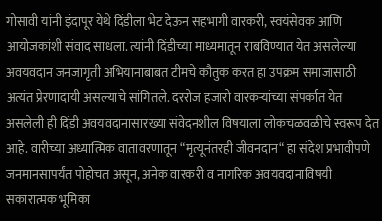गोसावी यांनी इंदापूर येथे दिंडीला भेट देऊन सहभागी वारकरी, स्वयंसेवक आणि आयोजकांशी संवाद साधला. त्यांनी दिंडीच्या माध्यमातून राबविण्यात येत असलेल्या अवयवदान जनजागृती अभियानाबाबत टीमचे कौतुक करत हा उपक्रम समाजासाठी अत्यंत प्रेरणादायी असल्याचे सांगितले. दररोज हजारो वारकऱ्यांच्या संपर्कात येत असलेली ही दिंडी अवयवदानासारख्या संवेदनशील विषयाला लोकचळवळीचे स्वरूप देत आहे. वारीच्या अध्यात्मिक वातावरणातून “मृत्यूनंतरही जीवनदान“ हा संदेश प्रभावीपणे जनमानसापर्यंत पोहोचत असून, अनेक वारकरी व नागरिक अवयवदानाविषयी सकारात्मक भूमिका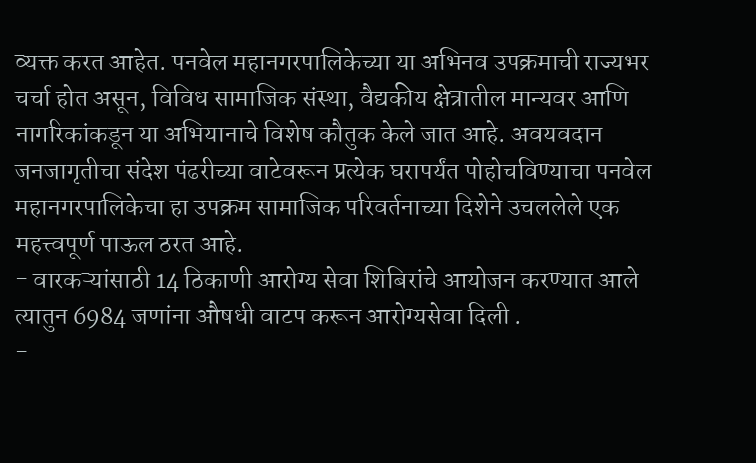व्यक्त करत आहेत. पनवेल महानगरपालिकेच्या या अभिनव उपक्रमाची राज्यभर चर्चा होत असून, विविध सामाजिक संस्था, वैद्यकीय क्षेत्रातील मान्यवर आणि नागरिकांकडून या अभियानाचे विशेष कौतुक केले जात आहे. अवयवदान जनजागृतीचा संदेश पंढरीच्या वाटेवरून प्रत्येक घरापर्यंत पोहोचविण्याचा पनवेल महानगरपालिकेचा हा उपक्रम सामाजिक परिवर्तनाच्या दिशेने उचललेले एक महत्त्वपूर्ण पाऊल ठरत आहे.
- वारकऱ्यांसाठी 14 ठिकाणी आरोग्य सेवा शिबिरांचे आयोजन करण्यात आले त्यातुन 6984 जणांना औषधी वाटप करून आरोग्यसेवा दिली .
-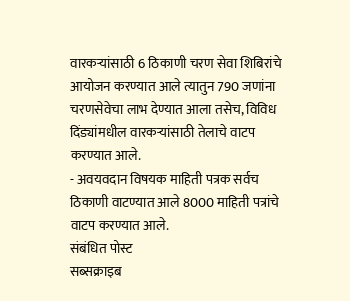वारकऱ्यांसाठी 6 ठिकाणी चरण सेवा शिबिरांचे आयोजन करण्यात आले त्यातुन 790 जणांना चरणसेवेचा लाभ देण्यात आला तसेच, विविध दिंड्यांमधील वारकऱ्यांसाठी तेलाचे वाटप करण्यात आले.
- अवयवदान विषयक माहिती पत्रक सर्वच ठिकाणी वाटण्यात आले 8000 माहिती पत्रांचे वाटप करण्यात आले.
संबंधित पोस्ट
सब्सक्राइब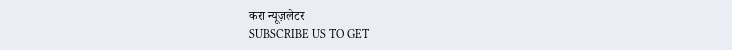करा न्यूज़लेटर
SUBSCRIBE US TO GET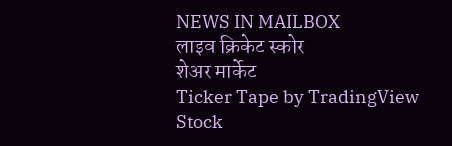NEWS IN MAILBOX
लाइव क्रिकेट स्कोर
शेअर मार्केट
Ticker Tape by TradingView
Stock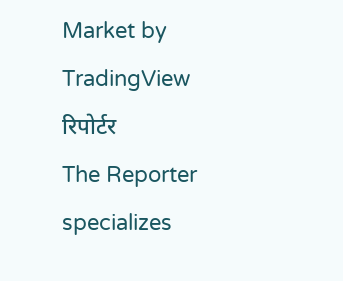Market by TradingView
रिपोर्टर
The Reporter specializes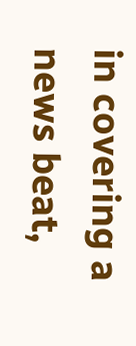in covering a news beat,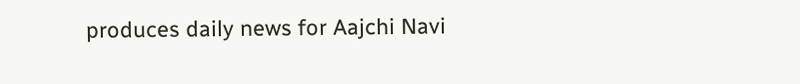produces daily news for Aajchi Navi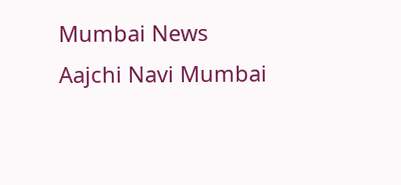Mumbai News
Aajchi Navi Mumbai